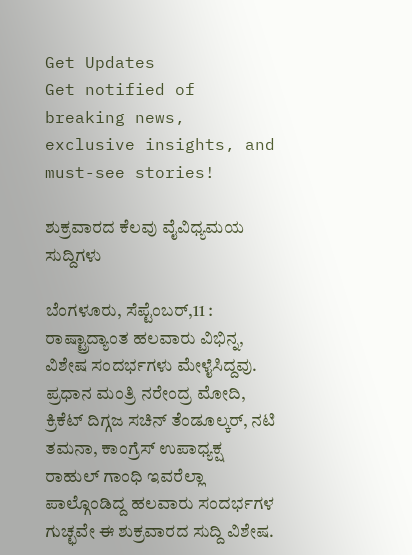Get Updates
Get notified of breaking news, exclusive insights, and must-see stories!

ಶುಕ್ರವಾರದ ಕೆಲವು ವೈವಿಧ್ಯಮಯ ಸುದ್ದಿಗಳು

ಬೆಂಗಳೂರು, ಸೆಪ್ಟೆಂಬರ್,11 : ರಾಷ್ಟ್ರಾದ್ಯಾಂತ ಹಲವಾರು ವಿಭಿನ್ನ, ವಿಶೇಷ ಸಂದರ್ಭಗಳು ಮೇಳೈಸಿದ್ದವು. ಪ್ರಧಾನ ಮಂತ್ರಿ ನರೇಂದ್ರ ಮೋದಿ, ಕ್ರಿಕೆಟ್ ದಿಗ್ಗಜ ಸಚಿನ್ ತೆಂಡೂಲ್ಕರ್, ನಟಿ ತಮನಾ, ಕಾಂಗ್ರೆಸ್ ಉಪಾಧ್ಯಕ್ಷ ರಾಹುಲ್ ಗಾಂಧಿ ಇವರೆಲ್ಲಾ ಪಾಲ್ಗೊಂಡಿದ್ದ ಹಲವಾರು ಸಂದರ್ಭಗಳ ಗುಚ್ಛವೇ ಈ ಶುಕ್ರವಾರದ ಸುದ್ದಿ ವಿಶೇಷ.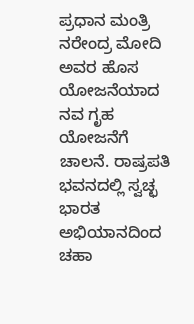ಪ್ರಧಾನ ಮಂತ್ರಿ ನರೇಂದ್ರ ಮೋದಿ ಅವರ ಹೊಸ ಯೋಜನೆಯಾದ ನವ ಗೃಹ ಯೋಜನೆಗೆ ಚಾಲನೆ. ರಾಷ್ರಪತಿ ಭವನದಲ್ಲಿ ಸ್ವಚ್ಛ ಭಾರತ ಅಭಿಯಾನದಿಂದ ಚಹಾ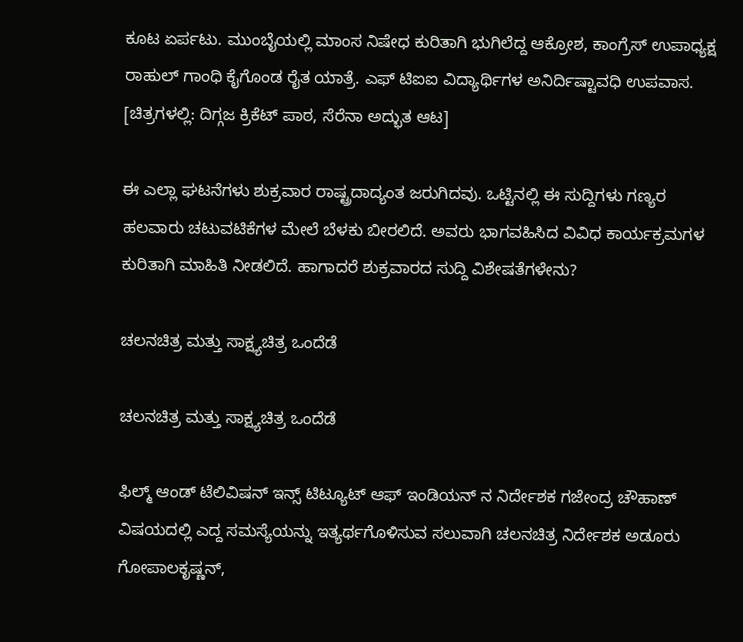ಕೂಟ ಏರ್ಪಟು. ಮುಂಬೈಯಲ್ಲಿ ಮಾಂಸ ನಿಷೇಧ ಕುರಿತಾಗಿ ಭುಗಿಲೆದ್ದ ಆಕ್ರೋಶ, ಕಾಂಗ್ರೆಸ್ ಉಪಾಧ್ಯಕ್ಷ ರಾಹುಲ್ ಗಾಂಧಿ ಕೈಗೊಂಡ ರೈತ ಯಾತ್ರೆ. ಎಫ್ ಟಿಐಐ ವಿದ್ಯಾರ್ಥಿಗಳ ಅನಿರ್ದಿಷ್ಟಾವಧಿ ಉಪವಾಸ. [ಚಿತ್ರಗಳಲ್ಲಿ: ದಿಗ್ಗಜ ಕ್ರಿಕೆಟ್ ಪಾಠ, ಸೆರೆನಾ ಅದ್ಭುತ ಆಟ]

ಈ ಎಲ್ಲಾ ಘಟನೆಗಳು ಶುಕ್ರವಾರ ರಾಷ್ಟ್ರದಾದ್ಯಂತ ಜರುಗಿದವು. ಒಟ್ಟಿನಲ್ಲಿ ಈ ಸುದ್ದಿಗಳು ಗಣ್ಯರ ಹಲವಾರು ಚಟುವಟಿಕೆಗಳ ಮೇಲೆ ಬೆಳಕು ಬೀರಲಿದೆ. ಅವರು ಭಾಗವಹಿಸಿದ ವಿವಿಧ ಕಾರ್ಯಕ್ರಮಗಳ ಕುರಿತಾಗಿ ಮಾಹಿತಿ ನೀಡಲಿದೆ. ಹಾಗಾದರೆ ಶುಕ್ರವಾರದ ಸುದ್ದಿ ವಿಶೇಷತೆಗಳೇನು?

ಚಲನಚಿತ್ರ ಮತ್ತು ಸಾಕ್ಷ್ಯಚಿತ್ರ ಒಂದೆಡೆ

ಚಲನಚಿತ್ರ ಮತ್ತು ಸಾಕ್ಷ್ಯಚಿತ್ರ ಒಂದೆಡೆ

ಫಿಲ್ಮ್ ಆಂಡ್ ಟೆಲಿವಿಷನ್ ಇನ್ಸ್ ಟಿಟ್ಯೂಟ್ ಆಫ್ ಇಂಡಿಯನ್ ನ ನಿರ್ದೇಶಕ ಗಜೇಂದ್ರ ಚೌಹಾಣ್ ವಿಷಯದಲ್ಲಿ ಎದ್ದ ಸಮಸ್ಯೆಯನ್ನು ಇತ್ಯರ್ಥಗೊಳಿಸುವ ಸಲುವಾಗಿ ಚಲನಚಿತ್ರ ನಿರ್ದೇಶಕ ಅಡೂರು ಗೋಪಾಲಕೃಷ್ಣನ್,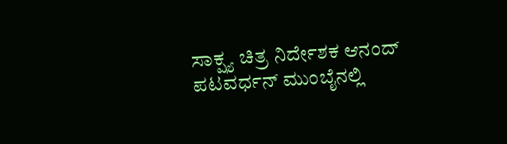ಸಾಕ್ಷ್ಯ ಚಿತ್ರ ನಿರ್ದೇಶಕ ಆನಂದ್ ಪಟವರ್ಧನ್ ಮುಂಬೈನಲ್ಲಿ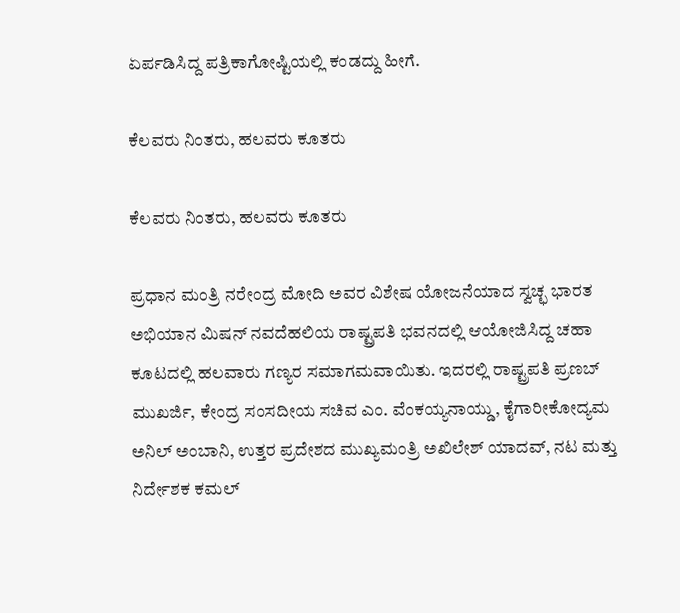ಏರ್ಪಡಿಸಿದ್ದ ಪತ್ರಿಕಾಗೋಷ್ಟಿಯಲ್ಲಿ ಕಂಡದ್ದು ಹೀಗೆ.

ಕೆಲವರು ನಿಂತರು, ಹಲವರು ಕೂತರು

ಕೆಲವರು ನಿಂತರು, ಹಲವರು ಕೂತರು

ಪ್ರಧಾನ ಮಂತ್ರಿ ನರೇಂದ್ರ ಮೋದಿ ಅವರ ವಿಶೇಷ ಯೋಜನೆಯಾದ ಸ್ವಚ್ಛ ಭಾರತ ಅಭಿಯಾನ ಮಿಷನ್ ನವದೆಹಲಿಯ ರಾಷ್ಟ್ರಪತಿ ಭವನದಲ್ಲಿ ಆಯೋಜಿಸಿದ್ದ ಚಹಾ ಕೂಟದಲ್ಲಿ ಹಲವಾರು ಗಣ್ಯರ ಸಮಾಗಮವಾಯಿತು. ಇದರಲ್ಲಿ ರಾಷ್ಟ್ರಪತಿ ಪ್ರಣಬ್ ಮುಖರ್ಜಿ, ಕೇಂದ್ರ ಸಂಸದೀಯ ಸಚಿವ ಎಂ. ವೆಂಕಯ್ಯನಾಯ್ಡು, ಕೈಗಾರೀಕೋದ್ಯಮ ಅನಿಲ್ ಅಂಬಾನಿ, ಉತ್ತರ ಪ್ರದೇಶದ ಮುಖ್ಯಮಂತ್ರಿ ಅಖಿಲೇಶ್ ಯಾದವ್, ನಟ ಮತ್ತು ನಿರ್ದೇಶಕ ಕಮಲ್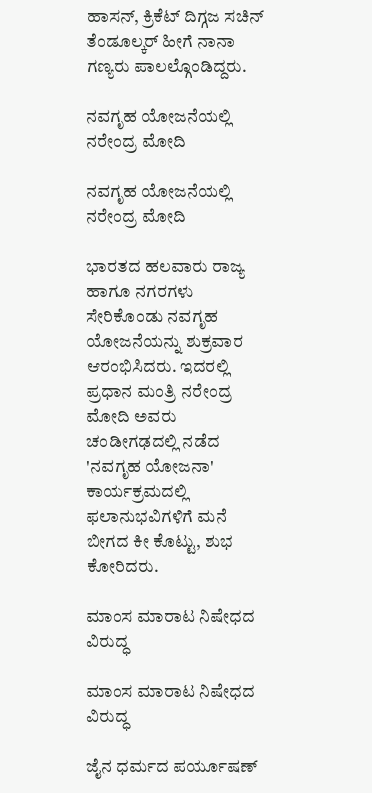ಹಾಸನ್, ಕ್ರಿಕೆಟ್ ದಿಗ್ಗಜ ಸಚಿನ್ ತೆಂಡೂಲ್ಕರ್ ಹೀಗೆ ನಾನಾ ಗಣ್ಯರು ಪಾಲಲ್ಗೊಂಡಿದ್ದರು.

ನವಗೃಹ ಯೋಜನೆಯಲ್ಲಿ ನರೇಂದ್ರ ಮೋದಿ

ನವಗೃಹ ಯೋಜನೆಯಲ್ಲಿ ನರೇಂದ್ರ ಮೋದಿ

ಭಾರತದ ಹಲವಾರು ರಾಜ್ಯ ಹಾಗೂ ನಗರಗಳು ಸೇರಿಕೊಂಡು ನವಗೃಹ ಯೋಜನೆಯನ್ನು ಶುಕ್ರವಾರ ಆರಂಭಿಸಿದರು. ಇದರಲ್ಲಿ ಪ್ರಧಾನ ಮಂತ್ರಿ ನರೇಂದ್ರ ಮೋದಿ ಅವರು ಚಂಡೀಗಢದಲ್ಲಿ ನಡೆದ 'ನವಗೃಹ ಯೋಜನಾ' ಕಾರ್ಯಕ್ರಮದಲ್ಲಿ ಫಲಾನುಭವಿಗಳಿಗೆ ಮನೆ ಬೀಗದ ಕೀ ಕೊಟ್ಟು, ಶುಭ ಕೋರಿದರು.

ಮಾಂಸ ಮಾರಾಟ ನಿಷೇಧದ ವಿರುದ್ಧ

ಮಾಂಸ ಮಾರಾಟ ನಿಷೇಧದ ವಿರುದ್ಧ

ಜೈನ ಧರ್ಮದ ಪರ್ಯೂಷಣ್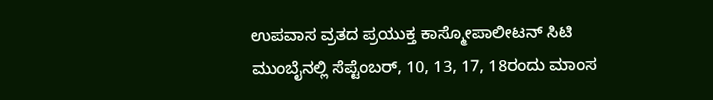ಉಪವಾಸ ವ್ರತದ ಪ್ರಯುಕ್ತ ಕಾಸ್ಮೋಪಾಲೀಟನ್ ಸಿಟಿ ಮುಂಬೈನಲ್ಲಿ ಸೆಪ್ಟೆಂಬರ್, 10, 13, 17, 18ರಂದು ಮಾಂಸ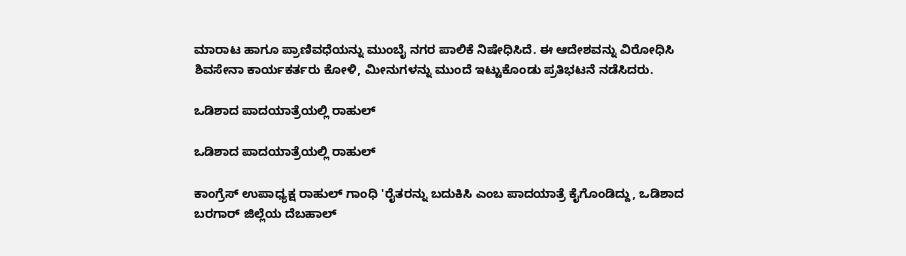ಮಾರಾಟ ಹಾಗೂ ಪ್ರಾಣಿವಧೆಯನ್ನು ಮುಂಬೈ ನಗರ ಪಾಲಿಕೆ ನಿಷೇಧಿಸಿದೆ. ಈ ಆದೇಶವನ್ನು ವಿರೋಧಿಸಿ ಶಿವಸೇನಾ ಕಾರ್ಯಕರ್ತರು ಕೋಳಿ, ಮೀನುಗಳನ್ನು ಮುಂದೆ ಇಟ್ಟುಕೊಂಡು ಪ್ರತಿಭಟನೆ ನಡೆಸಿದರು.

ಒಡಿಶಾದ ಪಾದಯಾತ್ರೆಯಲ್ಲಿ ರಾಹುಲ್

ಒಡಿಶಾದ ಪಾದಯಾತ್ರೆಯಲ್ಲಿ ರಾಹುಲ್

ಕಾಂಗ್ರೆಸ್ ಉಪಾಧ್ಯಕ್ಷ ರಾಹುಲ್ ಗಾಂಧಿ 'ರೈತರನ್ನು ಬದುಕಿಸಿ ಎಂಬ ಪಾದಯಾತ್ರೆ ಕೈಗೊಂಡಿದ್ದು, ಒಡಿಶಾದ ಬರಗಾರ್ ಜಿಲ್ಲೆಯ ದೆಬಹಾಲ್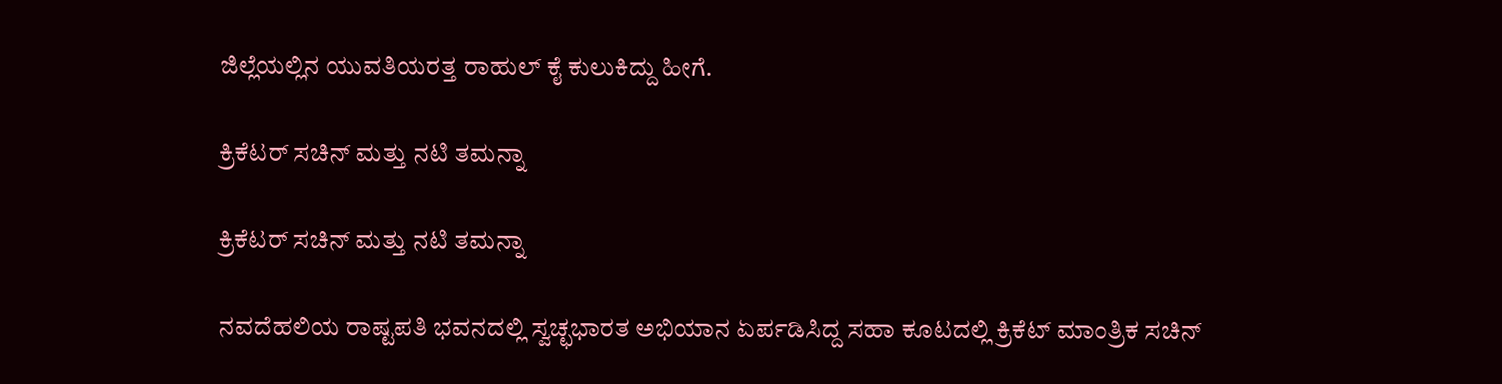ಜಿಲ್ಲೆಯಲ್ಲಿನ ಯುವತಿಯರತ್ತ ರಾಹುಲ್ ಕೈ ಕುಲುಕಿದ್ದು ಹೀಗೆ.

ಕ್ರಿಕೆಟರ್ ಸಚಿನ್ ಮತ್ತು ನಟಿ ತಮನ್ನಾ

ಕ್ರಿಕೆಟರ್ ಸಚಿನ್ ಮತ್ತು ನಟಿ ತಮನ್ನಾ

ನವದೆಹಲಿಯ ರಾಷ್ಟಪತಿ ಭವನದಲ್ಲಿ ಸ್ವಚ್ಛಭಾರತ ಅಭಿಯಾನ ಏರ್ಪಡಿಸಿದ್ದ ಸಹಾ ಕೂಟದಲ್ಲಿ ಕ್ರಿಕೆಟ್ ಮಾಂತ್ರಿಕ ಸಚಿನ್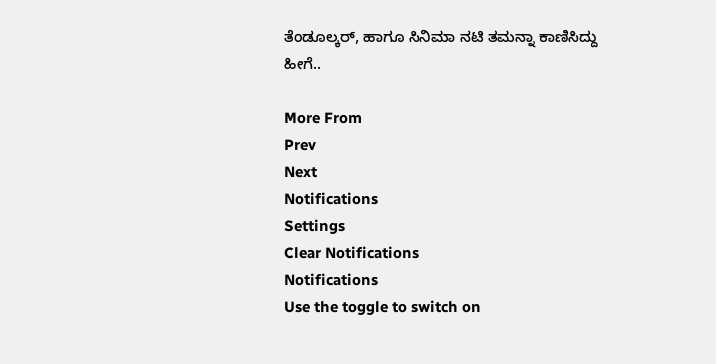ತೆಂಡೂಲ್ಕರ್, ಹಾಗೂ ಸಿನಿಮಾ ನಟಿ ತಮನ್ನಾ ಕಾಣಿಸಿದ್ದು ಹೀಗೆ..

More From
Prev
Next
Notifications
Settings
Clear Notifications
Notifications
Use the toggle to switch on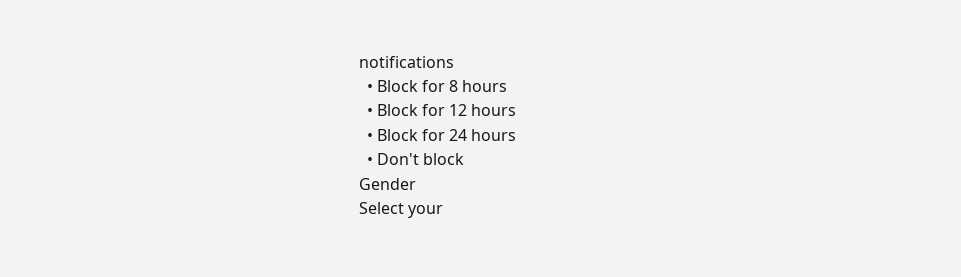notifications
  • Block for 8 hours
  • Block for 12 hours
  • Block for 24 hours
  • Don't block
Gender
Select your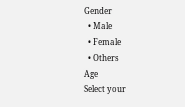Gender
  • Male
  • Female
  • Others
Age
Select your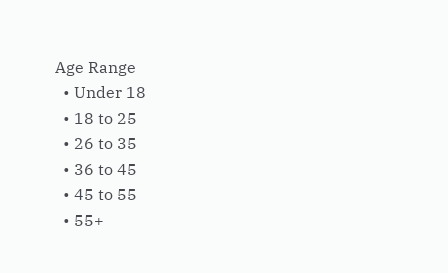Age Range
  • Under 18
  • 18 to 25
  • 26 to 35
  • 36 to 45
  • 45 to 55
  • 55+